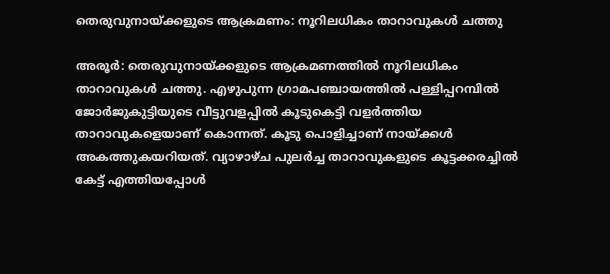തെരുവുനായ്ക്കളുടെ ആക്രമണം: നൂറിലധികം താറാവുകൾ ചത്തു

അരൂർ: തെരുവുനായ്ക്കളുടെ ആക്രമണത്തിൽ നൂറിലധികം താറാവുകൾ ചത്തു. എഴുപുന്ന ഗ്രാമപഞ്ചായത്തിൽ പള്ളിപ്പറമ്പിൽ ജോർജുകുട്ടിയുടെ വീട്ടുവളപ്പിൽ കൂടുകെട്ടി വളർത്തിയ താറാവുകളെയാണ് കൊന്നത്. കൂടു പൊളിച്ചാണ് നായ്ക്കൾ അകത്തുകയറിയത്. വ്യാഴാഴ്ച പുലർച്ച താറാവുകളുടെ കൂട്ടക്കരച്ചിൽ കേട്ട് എത്തിയപ്പോൾ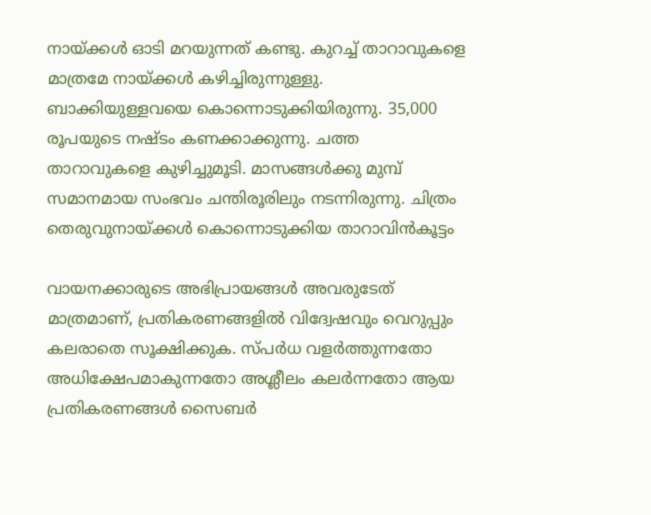നായ്ക്കൾ ഓടി മറയുന്നത് കണ്ടു. കുറച്ച് താറാവുകളെ മാത്രമേ നായ്ക്കൾ കഴിച്ചിരുന്നുള്ളു. ബാക്കിയുള്ളവയെ കൊന്നൊടുക്കിയിരുന്നു. 35,000 രൂപയുടെ നഷ്ടം കണക്കാക്കുന്നു. ചത്ത താറാവുകളെ കുഴിച്ചുമൂടി. മാസങ്ങൾക്കു മുമ്പ് സമാനമായ സംഭവം ചന്തിരൂരിലും നടന്നിരുന്നു. ചിത്രം തെരുവുനായ്ക്കൾ കൊന്നൊടുക്കിയ താറാവിൻകൂട്ടം

വായനക്കാരുടെ അഭിപ്രായങ്ങള്‍ അവരുടേത് മാത്രമാണ്, പ്രതികരണങ്ങളിൽ വിദ്വേഷവും വെറുപ്പും കലരാതെ സൂക്ഷിക്കുക. സ്പർധ വളർത്തുന്നതോ അധിക്ഷേപമാകുന്നതോ അശ്ലീലം കലർന്നതോ ആയ പ്രതികരണങ്ങൾ സൈബർ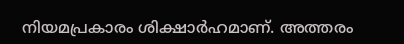നിയമപ്രകാരം ശിക്ഷാർഹമാണ്. അത്തരം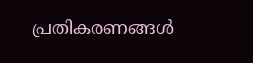പ്രതികരണങ്ങൾ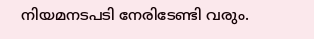നിയമനടപടി നേരിടേണ്ടി വരും.